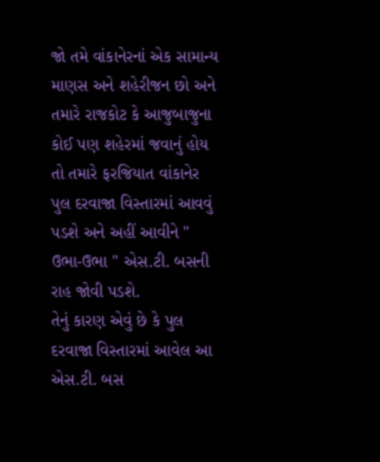જો તમે વાંકાનેરનાં એક સામાન્ય માણસ અને શહેરીજન છો અને તમારે રાજકોટ કે આજુબાજુના કોઈ પણ શહેરમાં જવાનું હોય તો તમારે ફરજિયાત વાંકાનેર પુલ દરવાજા વિસ્તારમાં આવવું પડશે અને અહીં આવીને " ઉભા-ઉભા " એસ.ટી. બસની રાહ જોવી પડશે.
તેનું કારણ એવું છે કે પુલ દરવાજા વિસ્તારમાં આવેલ આ એસ.ટી. બસ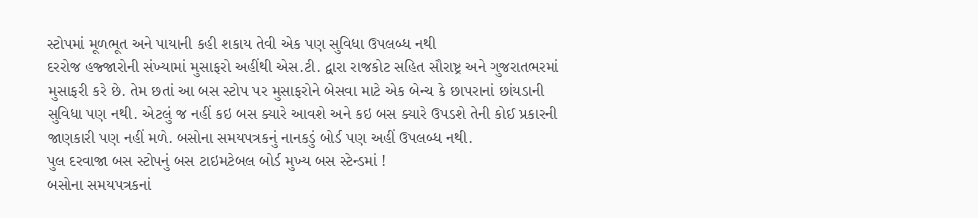સ્ટોપમાં મૂળભૂત અને પાયાની કહી શકાય તેવી એક પણ સુવિધા ઉપલબ્ધ નથી
દરરોજ હજ્જારોની સંખ્યામાં મુસાફરો અહીંથી એસ.ટી. દ્વારા રાજકોટ સહિત સૌરાષ્ટ્ર અને ગુજરાતભરમાં મુસાફરી કરે છે. તેમ છતાં આ બસ સ્ટોપ પર મુસાફરોને બેસવા માટે એક બેન્ચ કે છાપરાનાં છાંયડાની સુવિધા પણ નથી. એટલું જ નહીં કઇ બસ ક્યારે આવશે અને કઇ બસ ક્યારે ઉપડશે તેની કોઈ પ્રકારની જાણકારી પણ નહીં મળે. બસોના સમયપત્રકનું નાનકડું બોર્ડ પણ અહીં ઉપલબ્ધ નથી.
પુલ દરવાજા બસ સ્ટોપનું બસ ટાઇમટેબલ બોર્ડ મુખ્ય બસ સ્ટેન્ડમાં !
બસોના સમયપત્રકનાં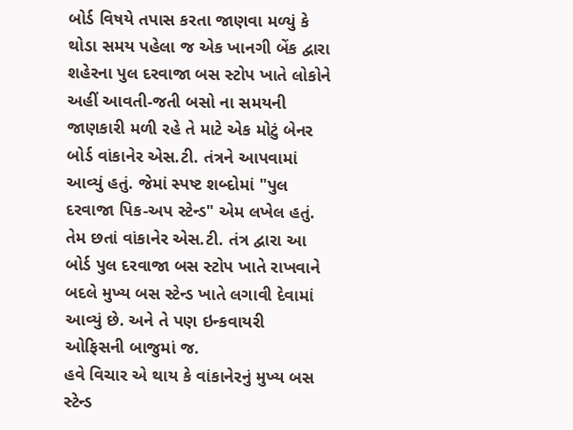બોર્ડ વિષયે તપાસ કરતા જાણવા મળ્યું કે થોડા સમય પહેલા જ એક ખાનગી બેંક દ્વારા શહેરના પુલ દરવાજા બસ સ્ટોપ ખાતે લોકોને અહીં આવતી-જતી બસો ના સમયની જાણકારી મળી રહે તે માટે એક મોટું બેનર બોર્ડ વાંકાનેર એસ.ટી. તંત્રને આપવામાં આવ્યું હતું. જેમાં સ્પષ્ટ શબ્દોમાં "પુલ દરવાજા પિક-અપ સ્ટેન્ડ" એમ લખેલ હતું.
તેમ છતાં વાંકાનેર એસ.ટી. તંત્ર દ્વારા આ બોર્ડ પુલ દરવાજા બસ સ્ટોપ ખાતે રાખવાને બદલે મુખ્ય બસ સ્ટેન્ડ ખાતે લગાવી દેવામાં આવ્યું છે. અને તે પણ ઇન્કવાયરી ઓફિસની બાજુમાં જ.
હવે વિચાર એ થાય કે વાંકાનેરનું મુખ્ય બસ સ્ટેન્ડ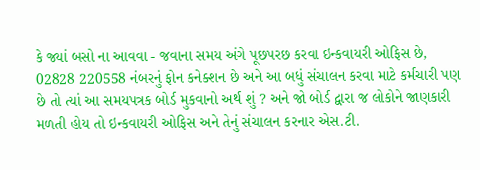કે જ્યાં બસો ના આવવા - જવાના સમય અંગે પૂછપરછ કરવા ઇન્કવાયરી ઓફિસ છે, 02828 220558 નંબરનું ફોન કનેક્શન છે અને આ બધું સંચાલન કરવા માટે કર્મચારી પણ છે તો ત્યાં આ સમયપત્રક બોર્ડ મુકવાનો અર્થ શું ? અને જો બોર્ડ દ્વારા જ લોકોને જાણકારી મળતી હોય તો ઇન્કવાયરી ઓફિસ અને તેનું સંચાલન કરનાર એસ.ટી.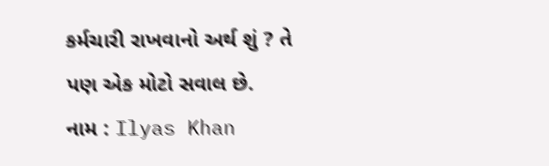કર્મચારી રાખવાનો અર્થ શું ? તે પણ એક મોટો સવાલ છે.
નામ : Ilyas Khan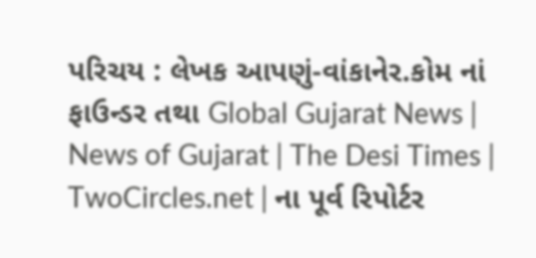પરિચય : લેખક આપણું-વાંકાનેર.કોમ નાં ફાઉન્ડર તથા Global Gujarat News | News of Gujarat | The Desi Times | TwoCircles.net | ના પૂર્વ રિપોર્ટર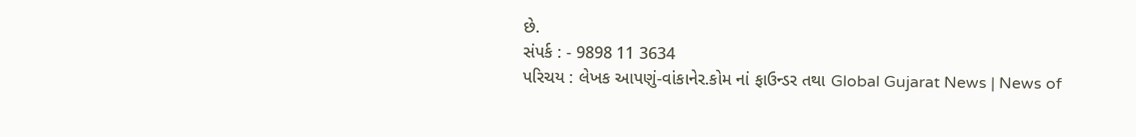છે.
સંપર્ક : - 9898 11 3634
પરિચય : લેખક આપણું-વાંકાનેર.કોમ નાં ફાઉન્ડર તથા Global Gujarat News | News of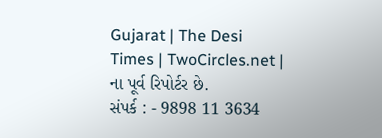Gujarat | The Desi Times | TwoCircles.net | ના પૂર્વ રિપોર્ટર છે.
સંપર્ક : - 9898 11 3634